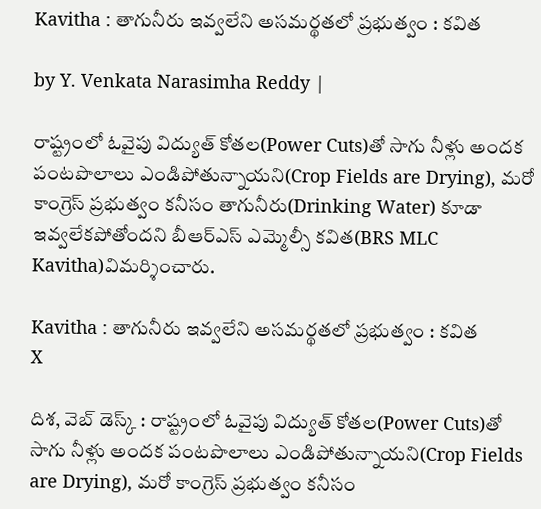Kavitha : తాగునీరు ఇవ్వలేని అసమర్థతలో ప్రభుత్వం : కవిత

by Y. Venkata Narasimha Reddy |

రాష్ట్రంలో ఓవైపు విద్యుత్ కోతల(Power Cuts)తో సాగు నీళ్లు అందక పంటపొలాలు ఎండిపోతున్నాయని(Crop Fields are Drying), మరో కాంగ్రెస్ ప్రభుత్వం కనీసం తాగునీరు(Drinking Water) కూడా ఇవ్వలేకపోతోందని బీఆర్ఎస్ ఎమ్మెల్సీ కవిత(BRS MLC Kavitha)విమర్శించారు.

Kavitha : తాగునీరు ఇవ్వలేని అసమర్థతలో ప్రభుత్వం : కవిత
X

దిశ, వెబ్ డెస్క్ : రాష్ట్రంలో ఓవైపు విద్యుత్ కోతల(Power Cuts)తో సాగు నీళ్లు అందక పంటపొలాలు ఎండిపోతున్నాయని(Crop Fields are Drying), మరో కాంగ్రెస్ ప్రభుత్వం కనీసం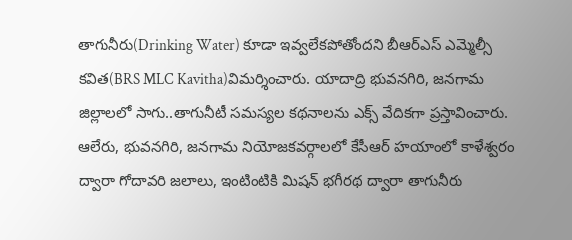తాగునీరు(Drinking Water) కూడా ఇవ్వలేకపోతోందని బీఆర్ఎస్ ఎమ్మెల్సీ కవిత(BRS MLC Kavitha)విమర్శించారు. యాదాద్రి భువనగిరి, జనగామ జిల్లాలలో సాగు..తాగునీటీ సమస్యల కథనాలను ఎక్స్ వేదికగా ప్రస్తావించారు. ఆలేరు, భువనగిరి, జనగామ నియోజకవర్గాలలో కేసీఆర్ హయాంలో కాళేశ్వరం ద్వారా గోదావరి జలాలు, ఇంటింటికి మిషన్ భగీరథ ద్వారా తాగునీరు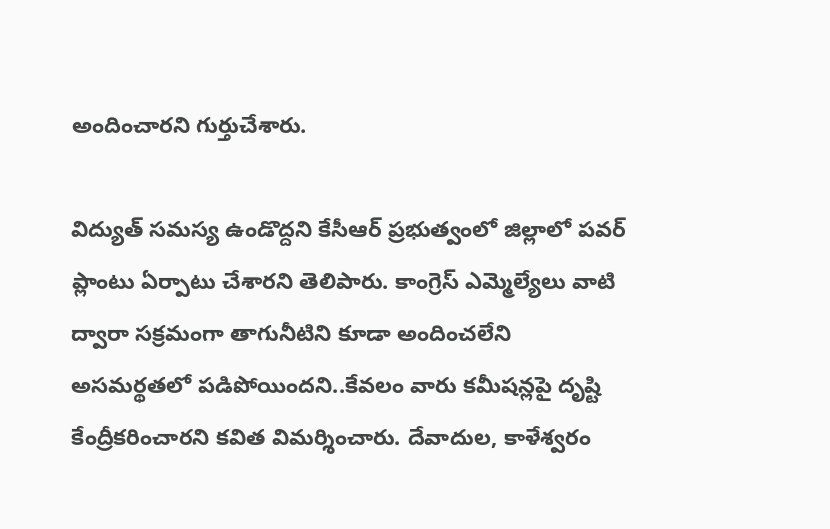అందించారని గుర్తుచేశారు.

విద్యుత్ సమస్య ఉండొద్దని కేసీఆర్ ప్రభుత్వంలో జిల్లాలో పవర్ ప్లాంటు ఏర్పాటు చేశారని తెలిపారు. కాంగ్రెస్ ఎమ్మెల్యేలు వాటి ద్వారా సక్రమంగా తాగునీటిని కూడా అందించలేని అసమర్థతలో పడిపోయిందని..కేవలం వారు కమీషన్లపై దృష్టి కేంద్రీకరించారని కవిత విమర్శించారు. దేవాదుల, కాళేశ్వరం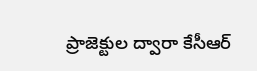ప్రాజెక్టుల ద్వారా కేసీఆర్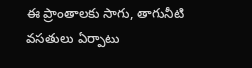ఈ ప్రాంతాలకు సాగు, తాగునీటి వసతులు ఏర్పాటు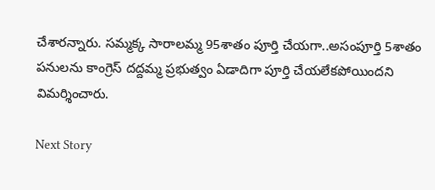చేశారన్నారు. సమ్మక్క సారాలమ్మ 95శాతం పూర్తి చేయగా..అసంపూర్తి 5శాతం పనులను కాంగ్రెస్ దద్దమ్మ ప్రభుత్వం ఏడాదిగా పూర్తి చేయలేకపోయిందని విమర్శించారు.

Next Story